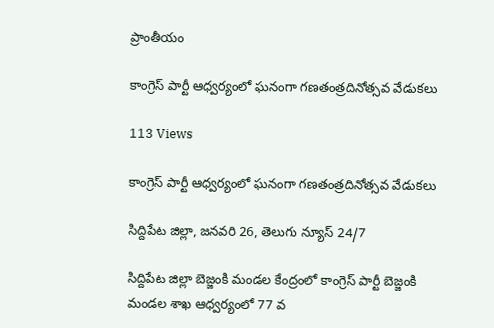ప్రాంతీయం

కాంగ్రెస్ పార్టీ ఆధ్వర్యంలో ఘనంగా గణతంత్రదినోత్సవ వేడుకలు

113 Views

కాంగ్రెస్ పార్టీ ఆధ్వర్యంలో ఘనంగా గణతంత్రదినోత్సవ వేడుకలు

సిద్దిపేట జిల్లా, జనవరి 26, తెలుగు న్యూస్ 24/7

సిద్దిపేట జిల్లా బెజ్జంకి మండల కేంద్రంలో కాంగ్రెస్ పార్టీ బెజ్జంకి మండల శాఖ ఆధ్వర్యంలో 77 వ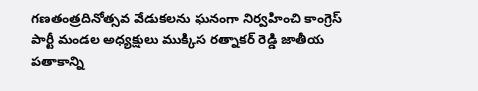గణతంత్రదినోత్సవ వేడుకలను ఘనంగా నిర్వహించి కాంగ్రెస్ పార్టీ మండల అధ్యక్షులు ముక్కిస రత్నాకర్ రెడ్డి జాతీయ పతాకాన్ని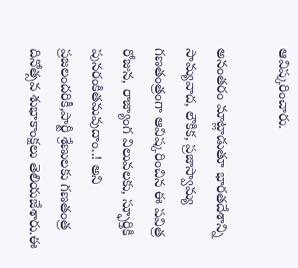ఆవిష్కరించారు.

అనంతరం మాట్లాడుతూ భారతదేశాన్ని సామ్యవాద, లౌకిక, ప్రజాస్వామ్య గణతంత్రంగా ఆవిష్కరించిన ఈ పవిత్ర రోజున, రాజ్యాంగ విలువలకు, స్ఫూర్తికి పునరంకితమవుదాం..! అని ప్రజలందరికీ,పార్టీ శ్రేణులకు గణతంత్ర దినోత్సవ శుభాకాంక్షలు తెలియజేశారు.ఈ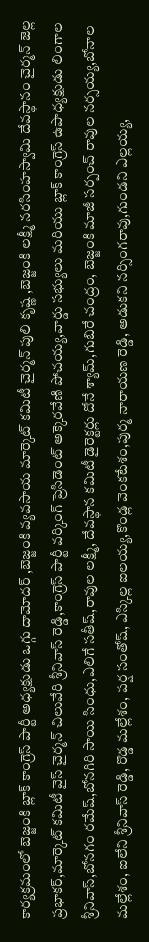కార్యక్రమంలో బెజ్జంకి బ్లాక్ కాంగ్రెస్ పార్టీ అధ్యక్షుడు ఒగ్గు దామోదర్ ,బెజ్జంకి వ్యవసాయ మార్కెట్ కమిటీ చైర్మన్ పులి కృష్ణ ,బెజ్జంకి లక్ష్మీ నరసింహస్వామి దేవస్థానం చైర్మన్ జెల్ల ప్రభాకర్,మార్కెట్ కమిటీ వైస్ చైర్మన్ చిలువేరి శ్రీనివాస్ రెడ్డి,కాంగ్రెస్ పార్టీ వర్కింగ్ ప్రెసిడెంట్ అక్కెరవేణి పోచయ్య,వార్డు సభ్యులు మరియు బ్లాక్ కాంగ్రెస్ ఉపాధ్యక్షుడు లింగాల శ్రీనివాస్,బోనగం రమేష్,బోనగిరి సాయి సింధు,ఎలిగే సతీష్,రావుల లక్ష్మీ, దేవస్థాన కమిటీ డైరెక్టర్లు దోనే శ్యామ్,గుబిరే చంద్రం, బెజ్జంకి మాజీ సర్పంచ్ రావుల నర్సయ్య,బోనాల మల్లేశం, ఐలేని శ్రీనివాస్ రెడ్డి, రొడ్డ మల్లేశం, పర్ష సంతోష్, ఎస్కిల్ల ఐలయ్య,కొండ్ల వెంకటేశం,పుర్మ నారాయణ రెడ్డి, అడుకని నర్సింగరావు,గుండని ఎల్లయ్య,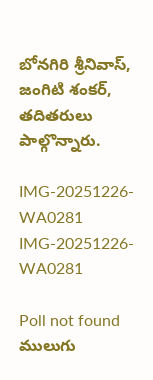బోనగిరి శ్రీనివాస్, జంగిటి శంకర్, తదితరులు పాల్గొన్నారు.

IMG-20251226-WA0281
IMG-20251226-WA0281

Poll not found
ములుగు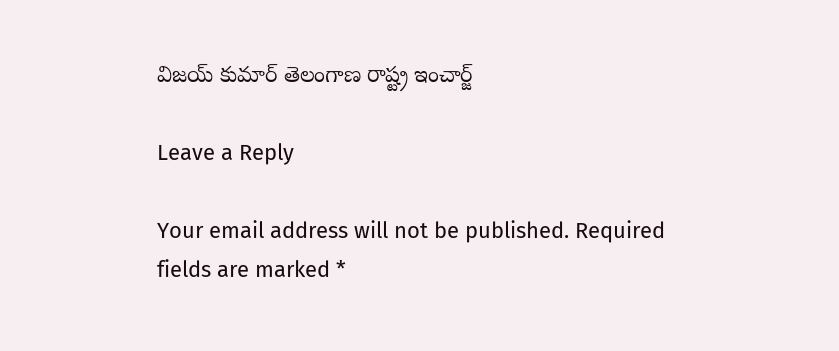విజయ్ కుమార్ తెలంగాణ రాష్ట్ర ఇంచార్జ్

Leave a Reply

Your email address will not be published. Required fields are marked *